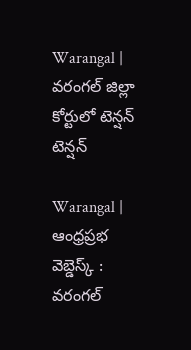Warangal | వరంగల్ జిల్లా కోర్టులో టెన్షన్ టెన్షన్

Warangal | ఆంధ్రప్రభ వెబ్డెస్క్ : వరంగల్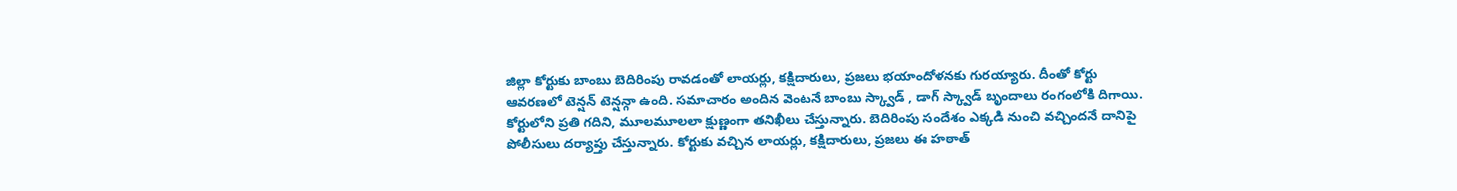జిల్లా కోర్టుకు బాంబు బెదిరింపు రావడంతో లాయర్లు, కక్షిదారులు, ప్రజలు భయాందోళనకు గురయ్యారు. దీంతో కోర్టు ఆవరణలో టెన్షన్ టెన్షన్గా ఉంది. సమాచారం అందిన వెంటనే బాంబు స్క్వాడ్ , డాగ్ స్క్వాడ్ బృందాలు రంగంలోకి దిగాయి. కోర్టులోని ప్రతి గదిని, మూలమూలలా క్షుణ్ణంగా తనిఖీలు చేస్తున్నారు. బెదిరింపు సందేశం ఎక్కడి నుంచి వచ్చిందనే దానిపై పోలీసులు దర్యాప్తు చేస్తున్నారు. కోర్టుకు వచ్చిన లాయర్లు, కక్షిదారులు, ప్రజలు ఈ హఠాత్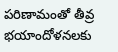పరిణామంతో తీవ్ర భయాందోళనలకు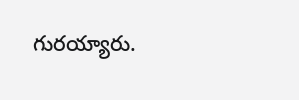గురయ్యారు.